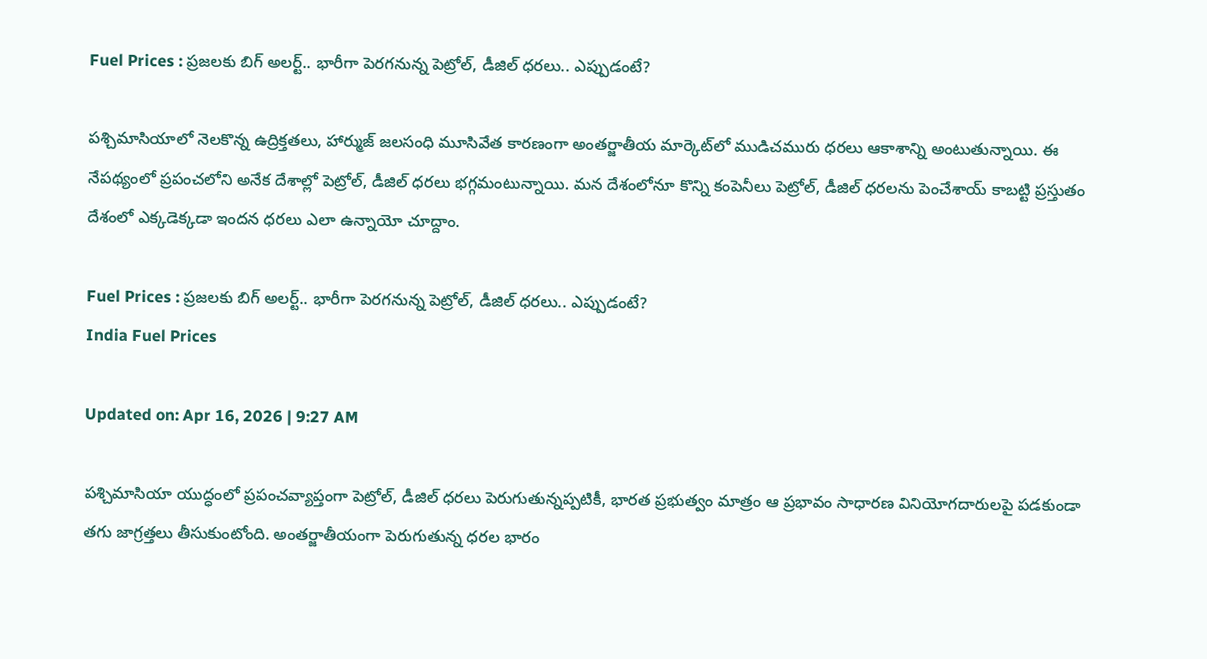Fuel Prices : ప్రజలకు బిగ్‌ అలర్ట్‌.. భారీగా పెరగనున్న పెట్రోల్, డీజిల్ ధరలు.. ఎప్పుడంటే?

పశ్చిమాసియాలో నెలకొన్న ఉద్రిక్తతలు, హార్ముజ్ జలసంధి మూసివేత కారణంగా అంతర్జాతీయ మార్కెట్‌లో ముడిచమురు ధరలు ఆకాశాన్ని అంటుతున్నాయి. ఈ నేపథ్యంలో ప్రపంచలోని అనేక దేశాల్లో పెట్రోల్, డీజిల్ ధరలు భగ్గమంటున్నాయి. మన దేశంలోనూ కొన్ని కంపెనీలు పెట్రోల్, డీజిల్ ధరలను పెంచేశాయ్ కాబట్టి ప్రస్తుతం దేశంలో ఎక్కడెక్కడా ఇందన ధరలు ఎలా ఉన్నాయో చూద్దాం.

Fuel Prices : ప్రజలకు బిగ్‌ అలర్ట్‌.. భారీగా పెరగనున్న పెట్రోల్, డీజిల్ ధరలు.. ఎప్పుడంటే?
India Fuel Prices

Updated on: Apr 16, 2026 | 9:27 AM

పశ్చిమాసియా యుద్ధంలో ప్రపంచవ్యాప్తంగా పెట్రోల్, డీజిల్ ధరలు పెరుగుతున్నప్పటికీ, భారత ప్రభుత్వం మాత్రం ఆ ప్రభావం సాధారణ వినియోగదారులపై పడకుండా తగు జాగ్రత్తలు తీసుకుంటోంది. అంతర్జాతీయంగా పెరుగుతున్న ధరల భారం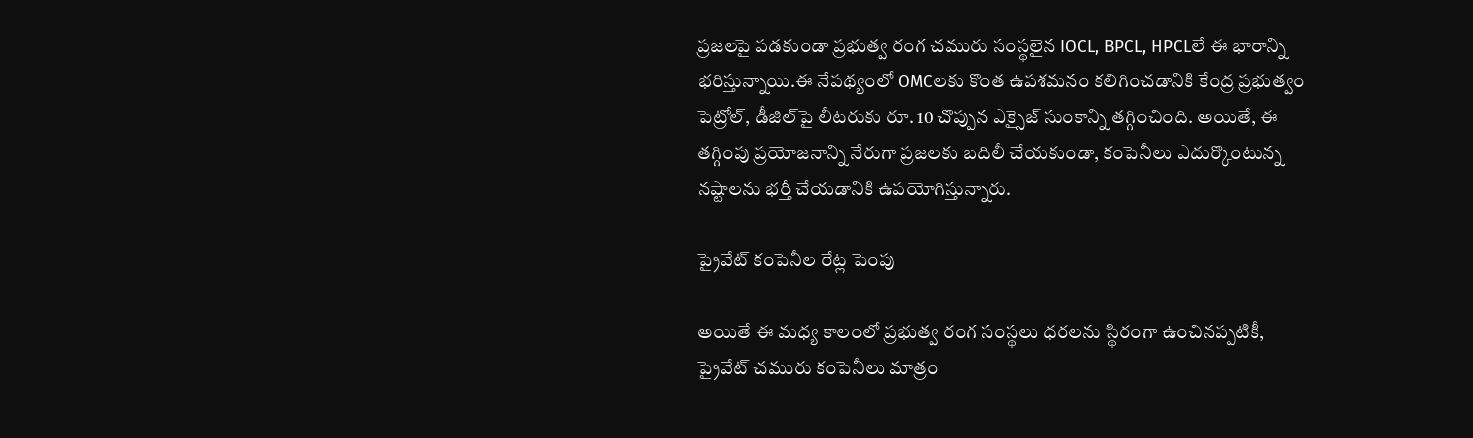ప్రజలపై పడకుండా ప్రభుత్వ రంగ చమురు సంస్థలైన IOCL, BPCL, HPCLలే ఈ భారాన్ని భరిస్తున్నాయి.ఈ నేపథ్యంలో OMCలకు కొంత ఉపశమనం కలిగించడానికి కేంద్ర ప్రభుత్వం పెట్రోల్, డీజిల్‌పై లీటరుకు రూ. 10 చొప్పున ఎక్సైజ్ సుంకాన్ని తగ్గించింది. అయితే, ఈ తగ్గింపు ప్రయోజనాన్ని నేరుగా ప్రజలకు బదిలీ చేయకుండా, కంపెనీలు ఎదుర్కొంటున్న నష్టాలను భర్తీ చేయడానికి ఉపయోగిస్తున్నారు.

ప్రైవేట్ కంపెనీల రేట్ల పెంపు

అయితే ఈ మధ్య కాలంలో ప్రభుత్వ రంగ సంస్థలు ధరలను స్థిరంగా ఉంచినప్పటికీ, ప్రైవేట్ చమురు కంపెనీలు మాత్రం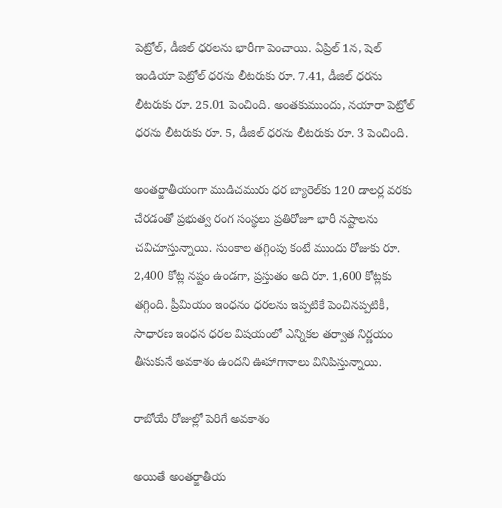పెట్రోల్, డీజిల్ ధరలను భారీగా పెంచాయి. ఏప్రిల్ 1న, షెల్ ఇండియా పెట్రోల్ ధరను లీటరుకు రూ. 7.41, డీజిల్ ధరను లీటరుకు రూ. 25.01 పెంచింది. అంతకుముందు, నయారా పెట్రోల్ ధరను లీటరుకు రూ. 5, డీజిల్ ధరను లీటరుకు రూ. 3 పెంచింది.

అంతర్జాతీయంగా ముడిచమురు ధర బ్యారెల్‌కు 120 డాలర్ల వరకు చేరడంతో ప్రభుత్వ రంగ సంస్థలు ప్రతిరోజూ భారీ నష్టాలను చవిచూస్తున్నాయి. సుంకాల తగ్గింపు కంటే ముందు రోజుకు రూ. 2,400 కోట్ల నష్టం ఉండగా, ప్రస్తుతం అది రూ. 1,600 కోట్లకు తగ్గింది. ప్రీమియం ఇంధనం ధరలను ఇప్పటికే పెంచినప్పటికీ, సాధారణ ఇంధన ధరల విషయంలో ఎన్నికల తర్వాత నిర్ణయం తీసుకునే అవకాశం ఉందని ఊహాగానాలు వినిపిస్తున్నాయి.

రాబోయే రోజుల్లో పెరిగే అవకాశం

అయితే అంతర్జాతీయ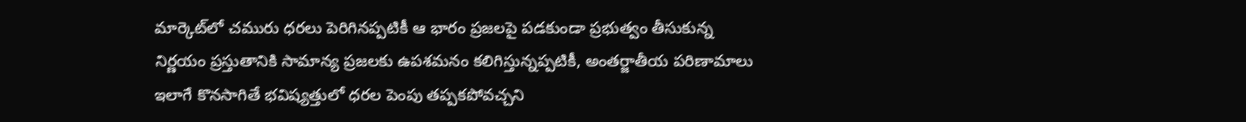మార్కెట్‌లో చమురు ధరలు పెరిగినప్పటికీ ఆ భారం ప్రజలపై పడకుండా ప్రభుత్వం తీసుకున్న నిర్ణయం ప్రస్తుతానికి సామాన్య ప్రజలకు ఉపశమనం కలిగిస్తున్నప్పటికీ, అంతర్జాతీయ పరిణామాలు ఇలాగే కొనసాగితే భవిష్యత్తులో ధరల పెంపు తప్పకపోవచ్చని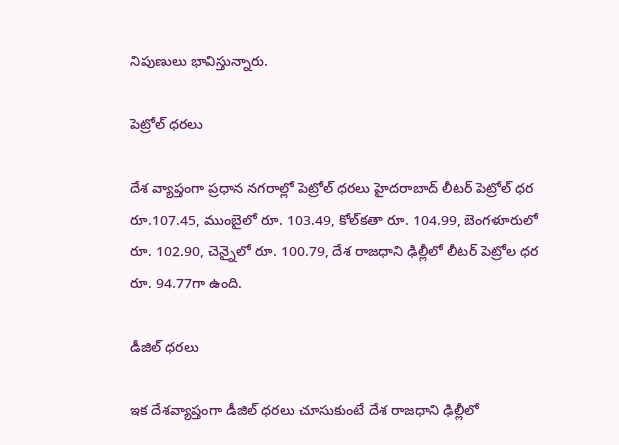నిపుణులు భావిస్తున్నారు.

పెట్రోల్ ధరలు

దేశ వ్యాప్తంగా ప్రధాన నగరాల్లో పెట్రోల్ ధరలు హైదరాబాద్ లీటర్ పెట్రోల్ ధర రూ.107.45, ముంబైలో రూ. 103.49, కోల్‌కతా రూ. 104.99, బెంగళూరులో రూ. 102.90, చెన్నైలో రూ. 100.79, దేశ రాజధాని ఢిల్లీలో లీటర్ పెట్రోల ధర రూ. 94.77గా ఉంది.

డీజిల్ ధరలు

ఇక దేశవ్యాప్తంగా డీజిల్ ధరలు చూసుకుంటే దేశ రాజధాని ఢిల్లీలో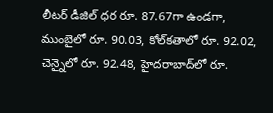లీటర్ డీజిల్ ధర రూ. 87.67గా ఉండగా, ముంబైలో రూ. 90.03, కోల్‌కతాలో రూ. 92.02, చెన్నైలో రూ. 92.48, హైదరాబాద్‌లో రూ.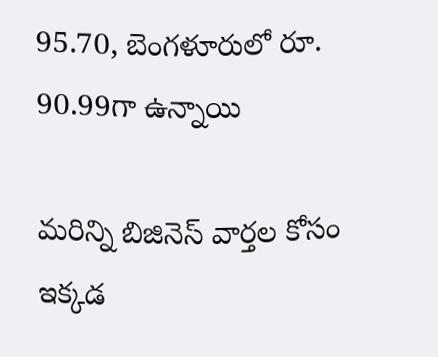95.70, బెంగళూరులో రూ. 90.99గా ఉన్నాయి

మరిన్ని బిజినెస్ వార్తల కోసం ఇక్కడ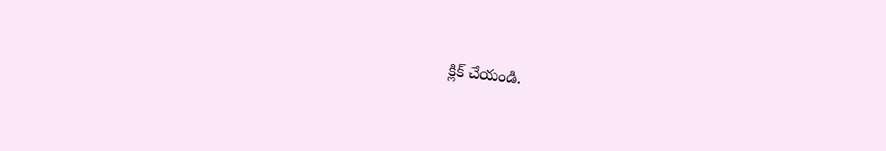క్లిక్ చేయండి.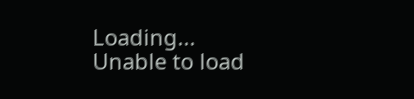Loading...
Unable to load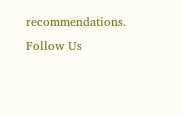recommendations.
Follow Us